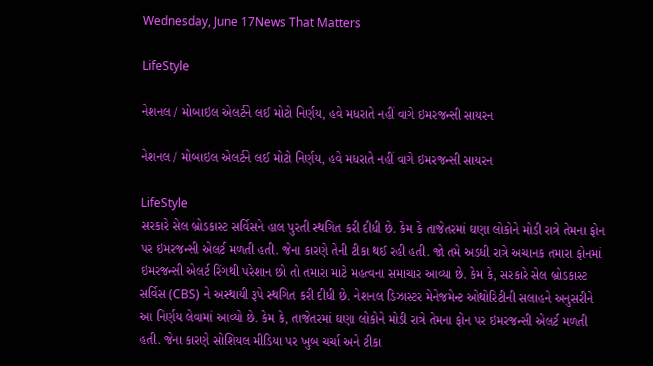Wednesday, June 17News That Matters

LifeStyle

નેશનલ / મોબાઇલ એલર્ટને લઈ મોટો નિર્ણય, હવે મધરાતે નહીં વાગે ઇમરજન્સી સાયરન

નેશનલ / મોબાઇલ એલર્ટને લઈ મોટો નિર્ણય, હવે મધરાતે નહીં વાગે ઇમરજન્સી સાયરન

LifeStyle
સરકારે સેલ બ્રોડકાસ્ટ સર્વિસને હાલ પુરતી સ્થગિત કરી દીધી છે. કેમ કે તાજેતરમાં ઘણા લોકોને મોડી રાત્રે તેમના ફોન પર ઇમરજન્સી એલર્ટ મળતી હતી. જેના કારણે તેની ટીકા થઈ રહી હતી. જો તમે અડધી રાત્રે અચાનક તમારા ફોનમાં ઇમરજન્સી એલર્ટ રિંગથી પરેશાન છો તો તમારા માટે મહત્વના સમાચાર આવ્યા છે. કેમ કે, સરકારે સેલ બ્રોડકાસ્ટ સર્વિસ (CBS) ને અસ્થાયી રૂપે સ્થગિત કરી દીધી છે. નેશનલ ડિઝાસ્ટર મેનેજમેન્ટ ઓથોરિટીની સલાહને અનુસરીને આ નિર્ણય લેવામાં આવ્યો છે. કેમ કે, તાજેતરમાં ઘણા લોકોને મોડી રાત્રે તેમના ફોન પર ઇમરજન્સી એલર્ટ મળતી હતી. જેના કારણે સોશિયલ મીડિયા પર ખુબ ચર્ચા અને ટીકા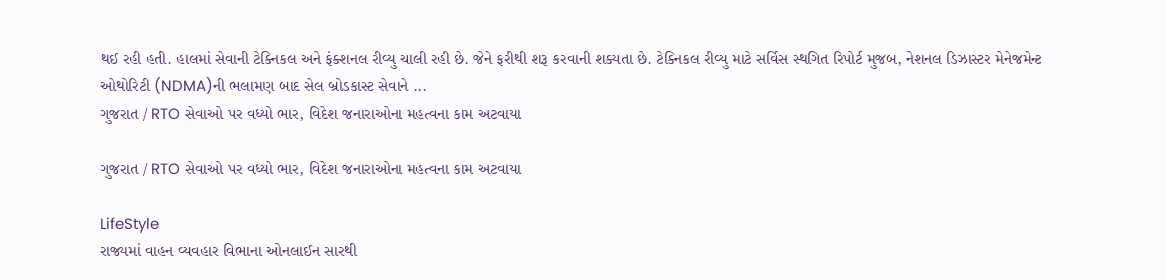થઈ રહી હતી. હાલમાં સેવાની ટેક્નિકલ અને ફંક્શનલ રીવ્યુ ચાલી રહી છે. જેને ફરીથી શરૂ કરવાની શક્યતા છે. ટેક્નિકલ રીવ્યુ માટે સર્વિસ સ્થગિત રિપોર્ટ મુજબ, નેશનલ ડિઝાસ્ટર મેનેજમેન્ટ ઓથોરિટી (NDMA)ની ભલામણ બાદ સેલ બ્રોડકાસ્ટ સેવાને ...
ગુજરાત / RTO સેવાઓ પર વધ્યો ભાર, વિદેશ જનારાઓના મહત્વના કામ અટવાયા

ગુજરાત / RTO સેવાઓ પર વધ્યો ભાર, વિદેશ જનારાઓના મહત્વના કામ અટવાયા

LifeStyle
રાજ્યમાં વાહન વ્યવહાર વિભાના ઓનલાઈન સારથી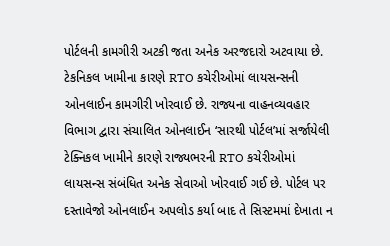પોર્ટલની કામગીરી અટકી જતા અનેક અરજદારો અટવાયા છે. ટેકનિકલ ખામીના કારણે RTO કચેરીઓમાં લાયસન્સની ઓનલાઈન કામગીરી ખોરવાઈ છે. રાજ્યના વાહનવ્યવહાર વિભાગ દ્વારા સંચાલિત ઓનલાઈન ‘સારથી પોર્ટલ’માં સર્જાયેલી ટેક્નિકલ ખામીને કારણે રાજ્યભરની RTO કચેરીઓમાં લાયસન્સ સંબંધિત અનેક સેવાઓ ખોરવાઈ ગઈ છે. પોર્ટલ પર દસ્તાવેજો ઓનલાઈન અપલોડ કર્યા બાદ તે સિસ્ટમમાં દેખાતા ન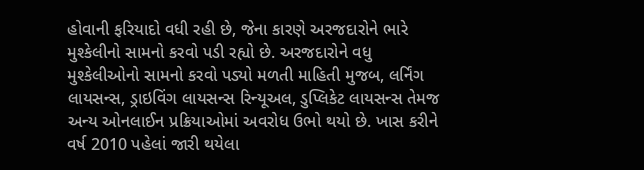હોવાની ફરિયાદો વધી રહી છે, જેના કારણે અરજદારોને ભારે મુશ્કેલીનો સામનો કરવો પડી રહ્યો છે. અરજદારોને વધુ મુશ્કેલીઓનો સામનો કરવો પડ્યો મળતી માહિતી મુજબ, લર્નિંગ લાયસન્સ, ડ્રાઇવિંગ લાયસન્સ રિન્યૂઅલ, ડુપ્લિકેટ લાયસન્સ તેમજ અન્ય ઓનલાઈન પ્રક્રિયાઓમાં અવરોધ ઉભો થયો છે. ખાસ કરીને વર્ષ 2010 પહેલાં જારી થયેલા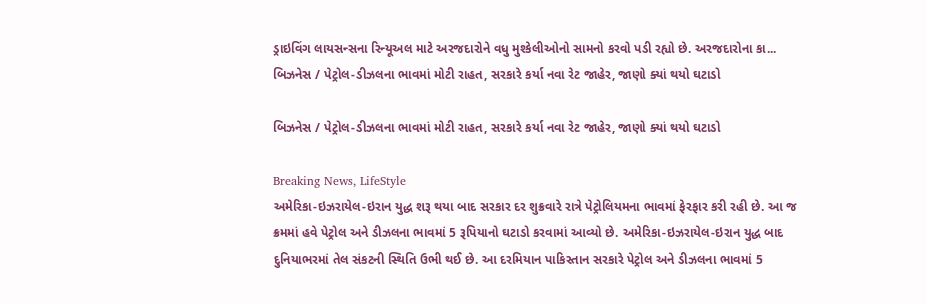ડ્રાઇવિંગ લાયસન્સના રિન્યૂઅલ માટે અરજદારોને વધુ મુશ્કેલીઓનો સામનો કરવો પડી રહ્યો છે. અરજદારોના કા...
બિઝનેસ / પેટ્રોલ-ડીઝલના ભાવમાં મોટી રાહત, સરકારે કર્યા નવા રેટ જાહેર, જાણો ક્યાં થયો ઘટાડો

બિઝનેસ / પેટ્રોલ-ડીઝલના ભાવમાં મોટી રાહત, સરકારે કર્યા નવા રેટ જાહેર, જાણો ક્યાં થયો ઘટાડો

Breaking News, LifeStyle
અમેરિકા-ઇઝરાયેલ-ઇરાન યુદ્ધ શરૂ થયા બાદ સરકાર દર શુક્રવારે રાત્રે પેટ્રોલિયમના ભાવમાં ફેરફાર કરી રહી છે. આ જ ક્રમમાં હવે પેટ્રોલ અને ડીઝલના ભાવમાં 5 રૂપિયાનો ઘટાડો કરવામાં આવ્યો છે. અમેરિકા-ઇઝરાયેલ-ઇરાન યુદ્ધ બાદ દુનિયાભરમાં તેલ સંકટની સ્થિતિ ઉભી થઈ છે. આ દરમિયાન પાકિસ્તાન સરકારે પેટ્રોલ અને ડીઝલના ભાવમાં 5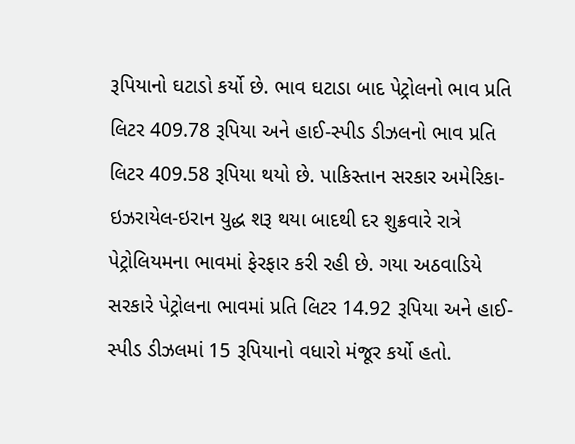રૂપિયાનો ઘટાડો કર્યો છે. ભાવ ઘટાડા બાદ પેટ્રોલનો ભાવ પ્રતિ લિટર 409.78 રૂપિયા અને હાઈ-સ્પીડ ડીઝલનો ભાવ પ્રતિ લિટર 409.58 રૂપિયા થયો છે. પાકિસ્તાન સરકાર અમેરિકા-ઇઝરાયેલ-ઇરાન યુદ્ધ શરૂ થયા બાદથી દર શુક્રવારે રાત્રે પેટ્રોલિયમના ભાવમાં ફેરફાર કરી રહી છે. ગયા અઠવાડિયે સરકારે પેટ્રોલના ભાવમાં પ્રતિ લિટર 14.92 રૂપિયા અને હાઈ-સ્પીડ ડીઝલમાં 15 રૂપિયાનો વધારો મંજૂર કર્યો હતો.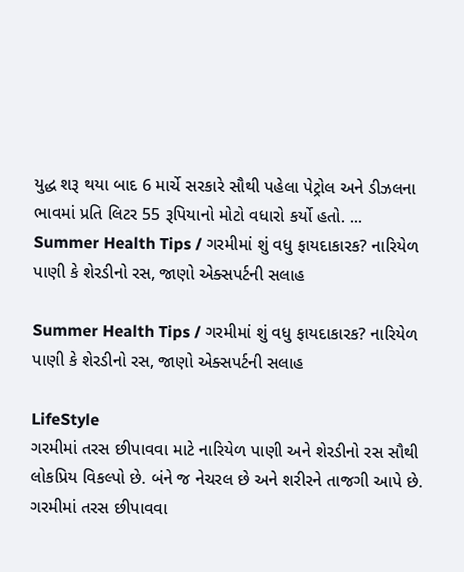યુદ્ધ શરૂ થયા બાદ 6 માર્ચે સરકારે સૌથી પહેલા પેટ્રોલ અને ડીઝલના ભાવમાં પ્રતિ લિટર 55 રૂપિયાનો મોટો વધારો કર્યો હતો. ...
Summer Health Tips / ગરમીમાં શું વધુ ફાયદાકારક? નારિયેળ પાણી કે શેરડીનો રસ, જાણો એક્સપર્ટની સલાહ

Summer Health Tips / ગરમીમાં શું વધુ ફાયદાકારક? નારિયેળ પાણી કે શેરડીનો રસ, જાણો એક્સપર્ટની સલાહ

LifeStyle
ગરમીમાં તરસ છીપાવવા માટે નારિયેળ પાણી અને શેરડીનો રસ સૌથી લોકપ્રિય વિકલ્પો છે. બંને જ નેચરલ છે અને શરીરને તાજગી આપે છે. ગરમીમાં તરસ છીપાવવા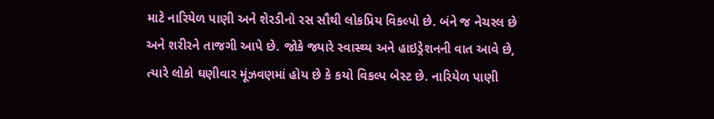માટે નારિયેળ પાણી અને શેરડીનો રસ સૌથી લોકપ્રિય વિકલ્પો છે. બંને જ નેચરલ છે અને શરીરને તાજગી આપે છે. જોકે જ્યારે સ્વાસ્થ્ય અને હાઇડ્રેશનની વાત આવે છે, ત્યારે લોકો ઘણીવાર મૂંઝવણમાં હોય છે કે કયો વિકલ્પ બેસ્ટ છે. નારિયેળ પાણી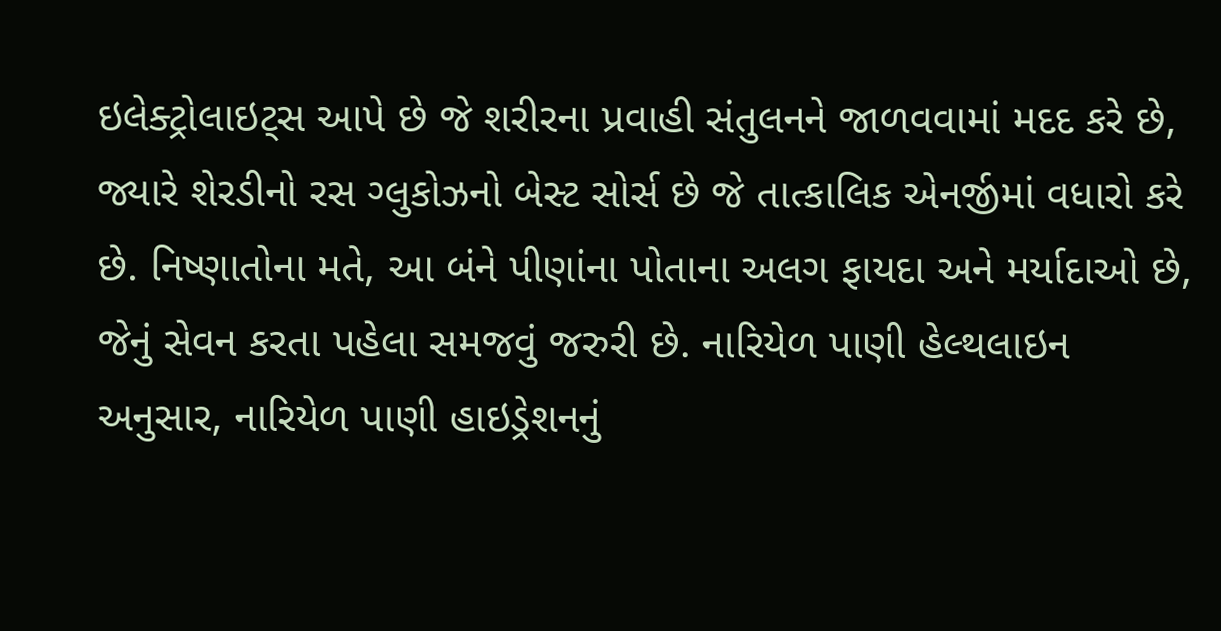ઇલેક્ટ્રોલાઇટ્સ આપે છે જે શરીરના પ્રવાહી સંતુલનને જાળવવામાં મદદ કરે છે, જ્યારે શેરડીનો રસ ગ્લુકોઝનો બેસ્ટ સોર્સ છે જે તાત્કાલિક એનર્જીમાં વધારો કરે છે. નિષ્ણાતોના મતે, આ બંને પીણાંના પોતાના અલગ ફાયદા અને મર્યાદાઓ છે, જેનું સેવન કરતા પહેલા સમજવું જરુરી છે. નારિયેળ પાણી હેલ્થલાઇન અનુસાર, નારિયેળ પાણી હાઇડ્રેશનનું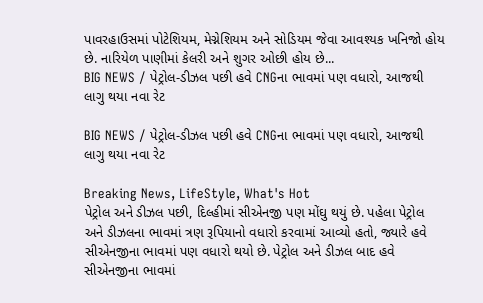પાવરહાઉસમાં પોટેશિયમ, મેગ્નેશિયમ અને સોડિયમ જેવા આવશ્યક ખનિજો હોય છે. નારિયેળ પાણીમાં કેલરી અને શુગર ઓછી હોય છે...
BIG NEWS / પેટ્રોલ-ડીઝલ પછી હવે CNGના ભાવમાં પણ વધારો, આજથી લાગુ થયા નવા રેટ

BIG NEWS / પેટ્રોલ-ડીઝલ પછી હવે CNGના ભાવમાં પણ વધારો, આજથી લાગુ થયા નવા રેટ

Breaking News, LifeStyle, What's Hot
પેટ્રોલ અને ડીઝલ પછી, દિલ્હીમાં સીએનજી પણ મોંઘુ થયું છે. પહેલા પેટ્રોલ અને ડીઝલના ભાવમાં ત્રણ રૂપિયાનો વધારો કરવામાં આવ્યો હતો, જ્યારે હવે સીએનજીના ભાવમાં પણ વધારો થયો છે. પેટ્રોલ અને ડીઝલ બાદ હવે સીએનજીના ભાવમાં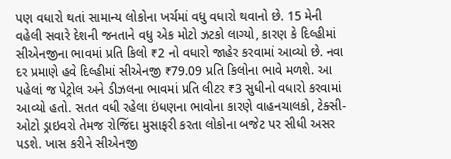પણ વધારો થતાં સામાન્ય લોકોના ખર્ચમાં વધુ વધારો થવાનો છે. 15 મેની વહેલી સવારે દેશની જનતાને વધુ એક મોટો ઝટકો લાગ્યો, કારણ કે દિલ્હીમાં સીએનજીના ભાવમાં પ્રતિ કિલો ₹2 નો વધારો જાહેર કરવામાં આવ્યો છે. નવા દર પ્રમાણે હવે દિલ્હીમાં સીએનજી ₹79.09 પ્રતિ કિલોના ભાવે મળશે. આ પહેલાં જ પેટ્રોલ અને ડીઝલના ભાવમાં પ્રતિ લીટર ₹3 સુધીનો વધારો કરવામાં આવ્યો હતો. સતત વધી રહેલા ઇંધણના ભાવોના કારણે વાહનચાલકો, ટેક્સી-ઓટો ડ્રાઇવરો તેમજ રોજિંદા મુસાફરી કરતા લોકોના બજેટ પર સીધી અસર પડશે. ખાસ કરીને સીએનજી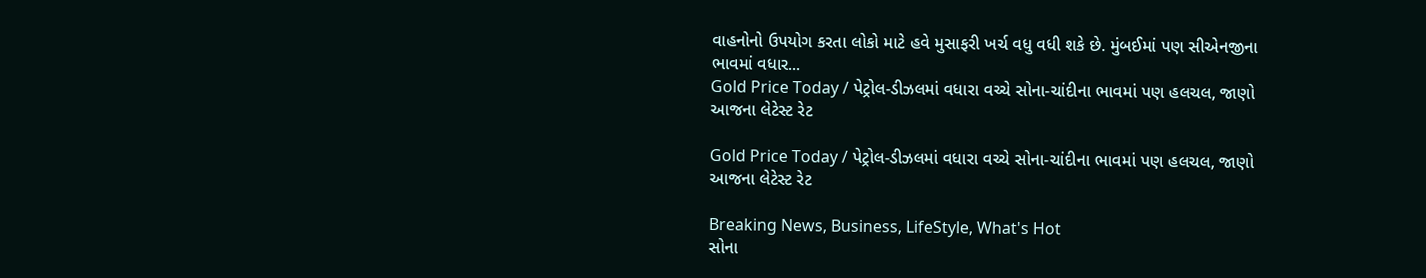વાહનોનો ઉપયોગ કરતા લોકો માટે હવે મુસાફરી ખર્ચ વધુ વધી શકે છે. મુંબઈમાં પણ સીએનજીના ભાવમાં વધાર...
Gold Price Today / પેટ્રોલ-ડીઝલમાં વધારા વચ્ચે સોના-ચાંદીના ભાવમાં પણ હલચલ, જાણો આજના લેટેસ્ટ રેટ

Gold Price Today / પેટ્રોલ-ડીઝલમાં વધારા વચ્ચે સોના-ચાંદીના ભાવમાં પણ હલચલ, જાણો આજના લેટેસ્ટ રેટ

Breaking News, Business, LifeStyle, What's Hot
સોના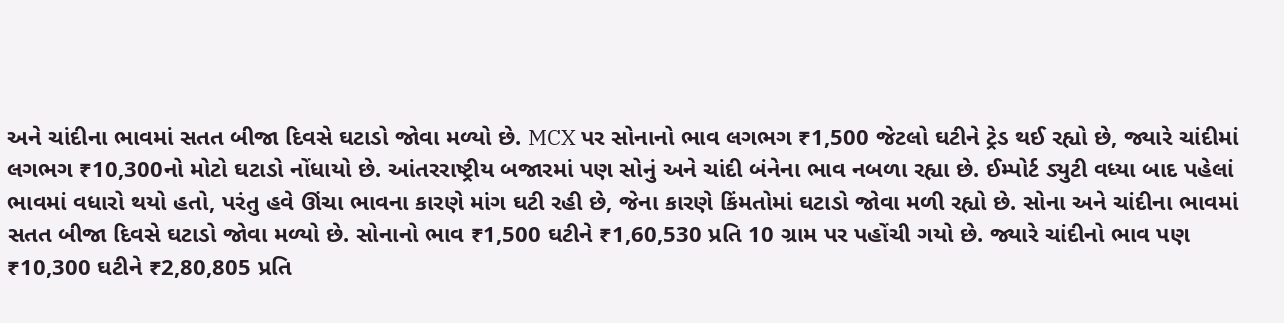અને ચાંદીના ભાવમાં સતત બીજા દિવસે ઘટાડો જોવા મળ્યો છે. MCX પર સોનાનો ભાવ લગભગ ₹1,500 જેટલો ઘટીને ટ્રેડ થઈ રહ્યો છે, જ્યારે ચાંદીમાં લગભગ ₹10,300નો મોટો ઘટાડો નોંધાયો છે. આંતરરાષ્ટ્રીય બજારમાં પણ સોનું અને ચાંદી બંનેના ભાવ નબળા રહ્યા છે. ઈમ્પોર્ટ ડ્યુટી વધ્યા બાદ પહેલાં ભાવમાં વધારો થયો હતો, પરંતુ હવે ઊંચા ભાવના કારણે માંગ ઘટી રહી છે, જેના કારણે કિંમતોમાં ઘટાડો જોવા મળી રહ્યો છે. સોના અને ચાંદીના ભાવમાં સતત બીજા દિવસે ઘટાડો જોવા મળ્યો છે. સોનાનો ભાવ ₹1,500 ઘટીને ₹1,60,530 પ્રતિ 10 ગ્રામ પર પહોંચી ગયો છે. જ્યારે ચાંદીનો ભાવ પણ ₹10,300 ઘટીને ₹2,80,805 પ્રતિ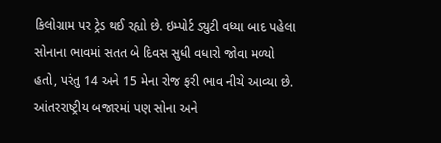કિલોગ્રામ પર ટ્રેડ થઈ રહ્યો છે. ઇમ્પોર્ટ ડ્યુટી વધ્યા બાદ પહેલા સોનાના ભાવમાં સતત બે દિવસ સુધી વધારો જોવા મળ્યો હતો, પરંતુ 14 અને 15 મેના રોજ ફરી ભાવ નીચે આવ્યા છે. આંતરરાષ્ટ્રીય બજારમાં પણ સોના અને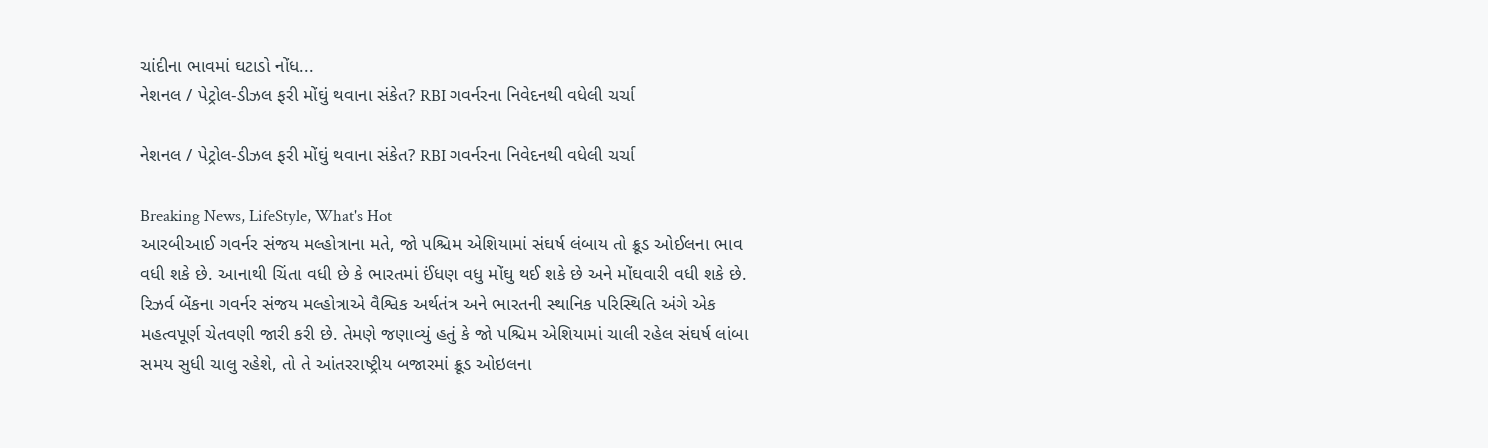ચાંદીના ભાવમાં ઘટાડો નોંધ...
નેશનલ / પેટ્રોલ-ડીઝલ ફરી મોંઘું થવાના સંકેત? RBI ગવર્નરના નિવેદનથી વધેલી ચર્ચા

નેશનલ / પેટ્રોલ-ડીઝલ ફરી મોંઘું થવાના સંકેત? RBI ગવર્નરના નિવેદનથી વધેલી ચર્ચા

Breaking News, LifeStyle, What's Hot
આરબીઆઈ ગવર્નર સંજય મલ્હોત્રાના મતે, જો પશ્ચિમ એશિયામાં સંઘર્ષ લંબાય તો ક્રૂડ ઓઈલના ભાવ વધી શકે છે. આનાથી ચિંતા વધી છે કે ભારતમાં ઈંધણ વધુ મોંઘુ થઈ શકે છે અને મોંઘવારી વધી શકે છે. રિઝર્વ બેંકના ગવર્નર સંજય મલ્હોત્રાએ વૈશ્વિક અર્થતંત્ર અને ભારતની સ્થાનિક પરિસ્થિતિ અંગે એક મહત્વપૂર્ણ ચેતવણી જારી કરી છે. તેમણે જણાવ્યું હતું કે જો પશ્ચિમ એશિયામાં ચાલી રહેલ સંઘર્ષ લાંબા સમય સુધી ચાલુ રહેશે, તો તે આંતરરાષ્ટ્રીય બજારમાં ક્રૂડ ઓઇલના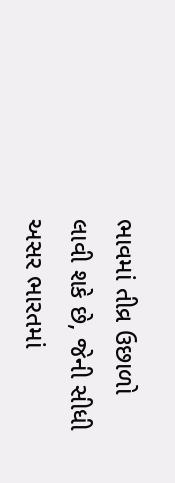ભાવમાં તીવ્ર ઉછાળો લાવી શકે છે, જેની સીધી અસર ભારતમાં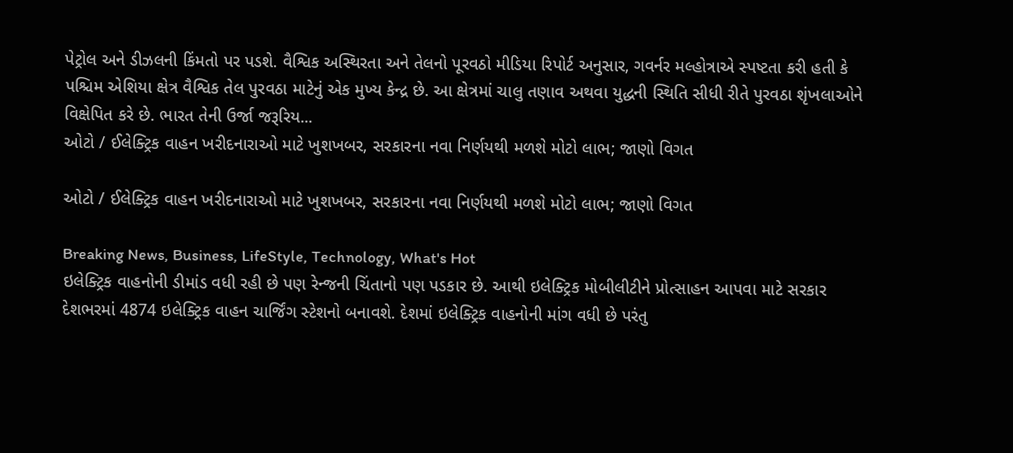પેટ્રોલ અને ડીઝલની કિંમતો પર પડશે. વૈશ્વિક અસ્થિરતા અને તેલનો પૂરવઠો મીડિયા રિપોર્ટ અનુસાર, ગવર્નર મલ્હોત્રાએ સ્પષ્ટતા કરી હતી કે પશ્ચિમ એશિયા ક્ષેત્ર વૈશ્વિક તેલ પુરવઠા માટેનું એક મુખ્ય કેન્દ્ર છે. આ ક્ષેત્રમાં ચાલુ તણાવ અથવા યુદ્ધની સ્થિતિ સીધી રીતે પુરવઠા શૃંખલાઓને વિક્ષેપિત કરે છે. ભારત તેની ઉર્જા જરૂરિય...
ઓટો / ઈલેક્ટ્રિક વાહન ખરીદનારાઓ માટે ખુશખબર, સરકારના નવા નિર્ણયથી મળશે મોટો લાભ; જાણો વિગત

ઓટો / ઈલેક્ટ્રિક વાહન ખરીદનારાઓ માટે ખુશખબર, સરકારના નવા નિર્ણયથી મળશે મોટો લાભ; જાણો વિગત

Breaking News, Business, LifeStyle, Technology, What's Hot
ઇલેક્ટ્રિક વાહનોની ડીમાંડ વધી રહી છે પણ રેન્જની ચિંતાનો પણ પડકાર છે. આથી ઇલેક્ટ્રિક મોબીલીટીને પ્રોત્સાહન આપવા માટે સરકાર દેશભરમાં 4874 ઇલેક્ટ્રિક વાહન ચાર્જિંગ સ્ટેશનો બનાવશે. દેશમાં ઇલેક્ટ્રિક વાહનોની માંગ વધી છે પરંતુ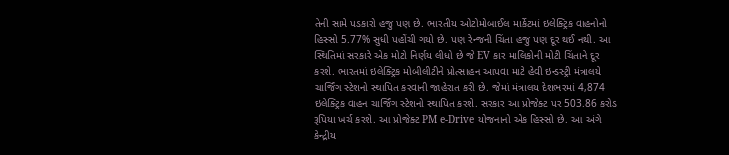તેની સામે પડકારો હજુ પણ છે. ભારતીય ઓટોમોબાઈલ માર્કેટમાં ઇલેક્ટ્રિક વાહનોનો હિસ્સો 5.77% સુધી પહોંચી ગયો છે. પણ રેન્જની ચિંતા હજુ પણ દૂર થઈ નથી. આ સ્થિતિમાં સરકારે એક મોટો નિર્ણય લીધો છે જે EV કાર માલિકોની મોટી ચિંતાને દૂર કરશે. ભારતમાં ઇલેક્ટ્રિક મોબીલીટીને પ્રોત્સાહન આપવા માટે હેવી ઇન્ડસ્ટ્રી મંત્રાલયે ચાર્જિંગ સ્ટેશનો સ્થાપિત કરવાની જાહેરાત કરી છે. જેમાં મંત્રાલય દેશભરમાં 4,874 ઇલેક્ટ્રિક વાહન ચાર્જિંગ સ્ટેશનો સ્થાપિત કરશે. સરકાર આ પ્રોજેક્ટ પર 503.86 કરોડ રૂપિયા ખર્ચ કરશે. આ પ્રોજેક્ટ PM e-Drive યોજનાનો એક હિસ્સો છે. આ અંગે કેન્દ્રીય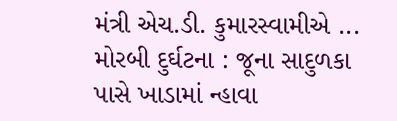મંત્રી એચ.ડી. કુમારસ્વામીએ ...
મોરબી દુર્ઘટના : જૂના સાદુળકા પાસે ખાડામાં ન્હાવા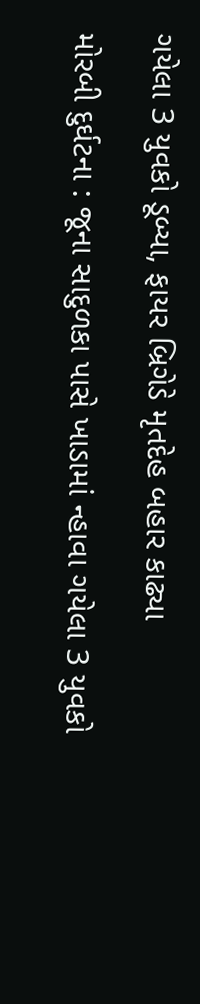ગયેલા 3 યુવકો ડૂબ્યા, ફાયર બ્રિગેડે મૃતદેહ બહાર કાઢ્યા

મોરબી દુર્ઘટના : જૂના સાદુળકા પાસે ખાડામાં ન્હાવા ગયેલા 3 યુવકો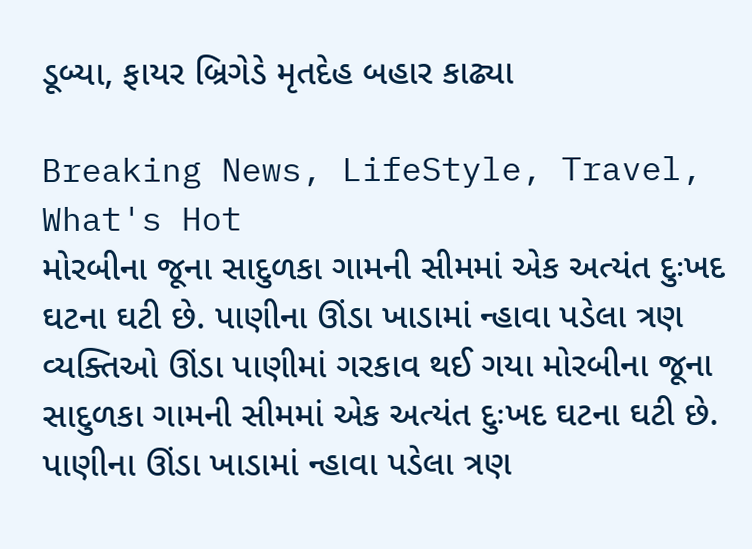ડૂબ્યા, ફાયર બ્રિગેડે મૃતદેહ બહાર કાઢ્યા

Breaking News, LifeStyle, Travel, What's Hot
મોરબીના જૂના સાદુળકા ગામની સીમમાં એક અત્યંત દુઃખદ ઘટના ઘટી છે. પાણીના ઊંડા ખાડામાં ન્હાવા પડેલા ત્રણ વ્યક્તિઓ ઊંડા પાણીમાં ગરકાવ થઈ ગયા મોરબીના જૂના સાદુળકા ગામની સીમમાં એક અત્યંત દુઃખદ ઘટના ઘટી છે. પાણીના ઊંડા ખાડામાં ન્હાવા પડેલા ત્રણ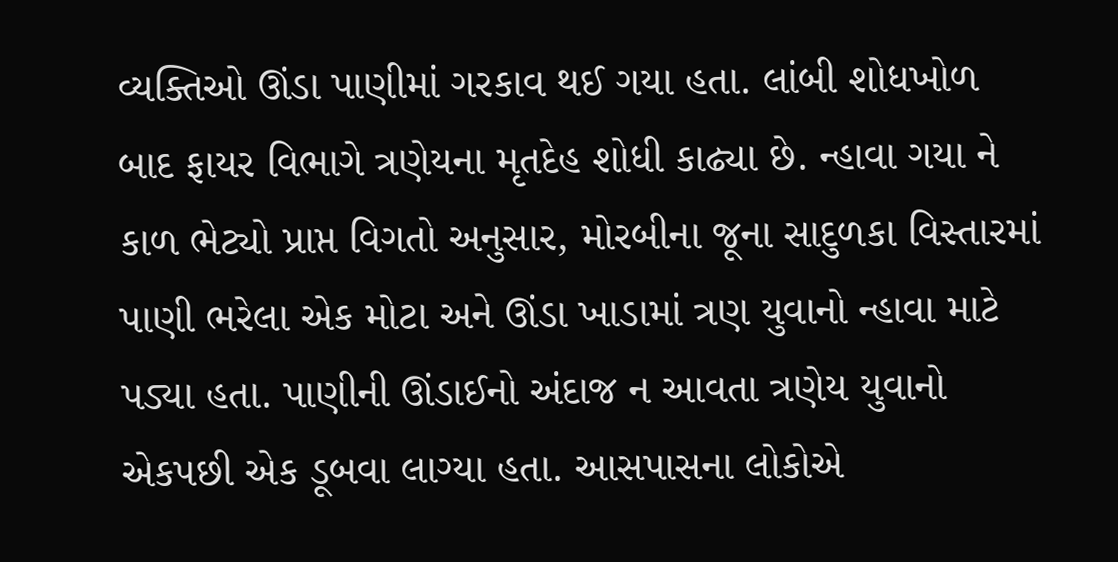વ્યક્તિઓ ઊંડા પાણીમાં ગરકાવ થઈ ગયા હતા. લાંબી શોધખોળ બાદ ફાયર વિભાગે ત્રણેયના મૃતદેહ શોધી કાઢ્યા છે. ન્હાવા ગયા ને કાળ ભેટ્યો પ્રાપ્ત વિગતો અનુસાર, મોરબીના જૂના સાદુળકા વિસ્તારમાં પાણી ભરેલા એક મોટા અને ઊંડા ખાડામાં ત્રણ યુવાનો ન્હાવા માટે પડ્યા હતા. પાણીની ઊંડાઈનો અંદાજ ન આવતા ત્રણેય યુવાનો એકપછી એક ડૂબવા લાગ્યા હતા. આસપાસના લોકોએ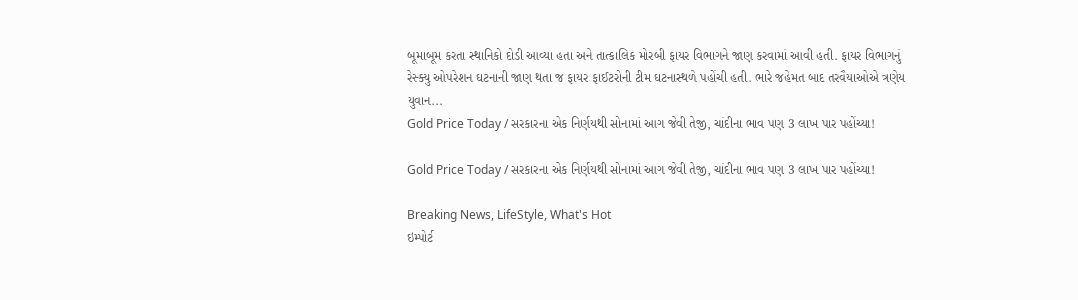બૂમાબૂમ કરતા સ્થાનિકો દોડી આવ્યા હતા અને તાત્કાલિક મોરબી ફાયર વિભાગને જાણ કરવામાં આવી હતી. ફાયર વિભાગનું રેસ્ક્યુ ઓપરેશન ઘટનાની જાણ થતા જ ફાયર ફાઈટરોની ટીમ ઘટનાસ્થળે પહોંચી હતી. ભારે જહેમત બાદ તરવૈયાઓએ ત્રણેય યુવાન...
Gold Price Today / સરકારના એક નિર્ણયથી સોનામાં આગ જેવી તેજી, ચાંદીના ભાવ પણ 3 લાખ પાર પહોંચ્યા!

Gold Price Today / સરકારના એક નિર્ણયથી સોનામાં આગ જેવી તેજી, ચાંદીના ભાવ પણ 3 લાખ પાર પહોંચ્યા!

Breaking News, LifeStyle, What's Hot
ઇમ્પોર્ટ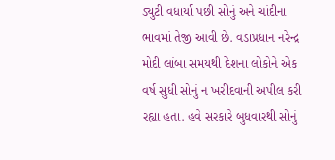ડ્યુટી વધાર્યા પછી સોનું અને ચાંદીના ભાવમાં તેજી આવી છે. વડાપ્રધાન નરેન્દ્ર મોદી લાંબા સમયથી દેશના લોકોને એક વર્ષ સુધી સોનું ન ખરીદવાની અપીલ કરી રહ્યા હતા. હવે સરકારે બુધવારથી સોનું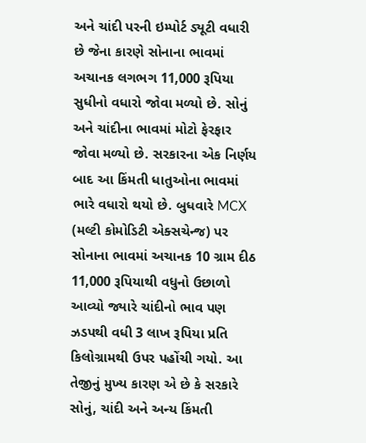અને ચાંદી પરની ઇમ્પોર્ટ ડ્યૂટી વધારી છે જેના કારણે સોનાના ભાવમાં અચાનક લગભગ 11,000 રૂપિયા સુધીનો વધારો જોવા મળ્યો છે. સોનું અને ચાંદીના ભાવમાં મોટો ફેરફાર જોવા મળ્યો છે. સરકારના એક નિર્ણય બાદ આ કિંમતી ધાતુઓના ભાવમાં ભારે વધારો થયો છે. બુધવારે MCX (મલ્ટી કોમોડિટી એક્સચેન્જ) પર સોનાના ભાવમાં અચાનક 10 ગ્રામ દીઠ 11,000 રૂપિયાથી વધુનો ઉછાળો આવ્યો જ્યારે ચાંદીનો ભાવ પણ ઝડપથી વધી 3 લાખ રૂપિયા પ્રતિ કિલોગ્રામથી ઉપર પહોંચી ગયો. આ તેજીનું મુખ્ય કારણ એ છે કે સરકારે સોનું, ચાંદી અને અન્ય કિંમતી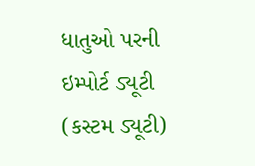ધાતુઓ પરની ઇમ્પોર્ટ ડ્યૂટી (કસ્ટમ ડ્યૂટી)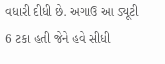વધારી દીધી છે. અગાઉ આ ડ્યૂટી 6 ટકા હતી જેને હવે સીધી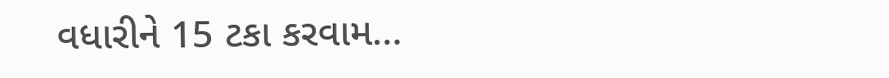વધારીને 15 ટકા કરવામ...